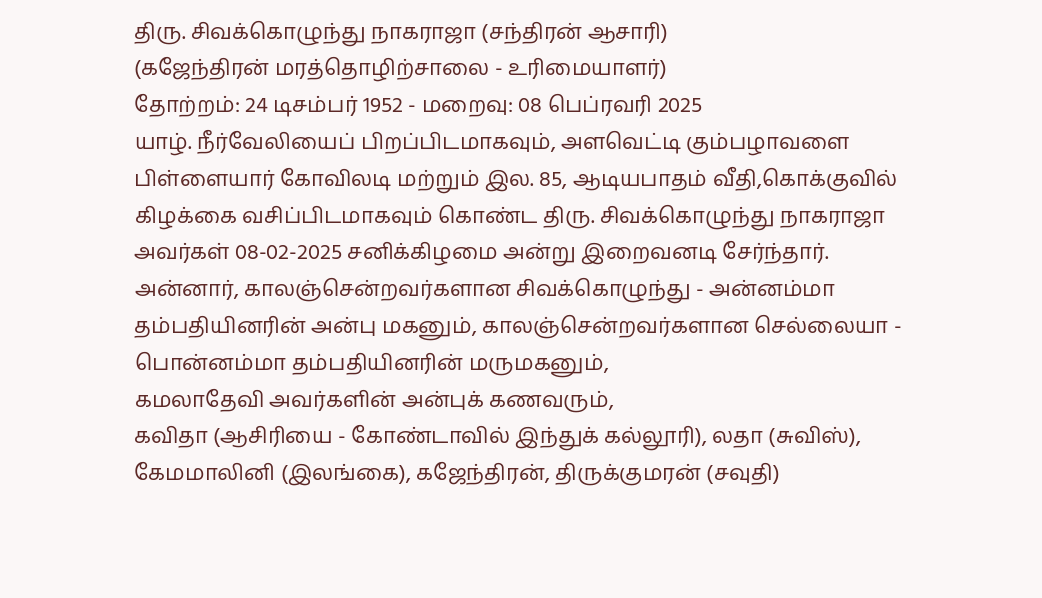திரு. சிவக்கொழுந்து நாகராஜா (சந்திரன் ஆசாரி)
(கஜேந்திரன் மரத்தொழிற்சாலை - உரிமையாளர்)
தோற்றம்: 24 டிசம்பர் 1952 - மறைவு: 08 பெப்ரவரி 2025
யாழ். நீர்வேலியைப் பிறப்பிடமாகவும், அளவெட்டி கும்பழாவளை பிள்ளையார் கோவிலடி மற்றும் இல. 85, ஆடியபாதம் வீதி,கொக்குவில் கிழக்கை வசிப்பிடமாகவும் கொண்ட திரு. சிவக்கொழுந்து நாகராஜா அவர்கள் 08-02-2025 சனிக்கிழமை அன்று இறைவனடி சேர்ந்தார்.
அன்னார், காலஞ்சென்றவர்களான சிவக்கொழுந்து - அன்னம்மா தம்பதியினரின் அன்பு மகனும், காலஞ்சென்றவர்களான செல்லையா - பொன்னம்மா தம்பதியினரின் மருமகனும்,
கமலாதேவி அவர்களின் அன்புக் கணவரும்,
கவிதா (ஆசிரியை - கோண்டாவில் இந்துக் கல்லூரி), லதா (சுவிஸ்), கேமமாலினி (இலங்கை), கஜேந்திரன், திருக்குமரன் (சவுதி)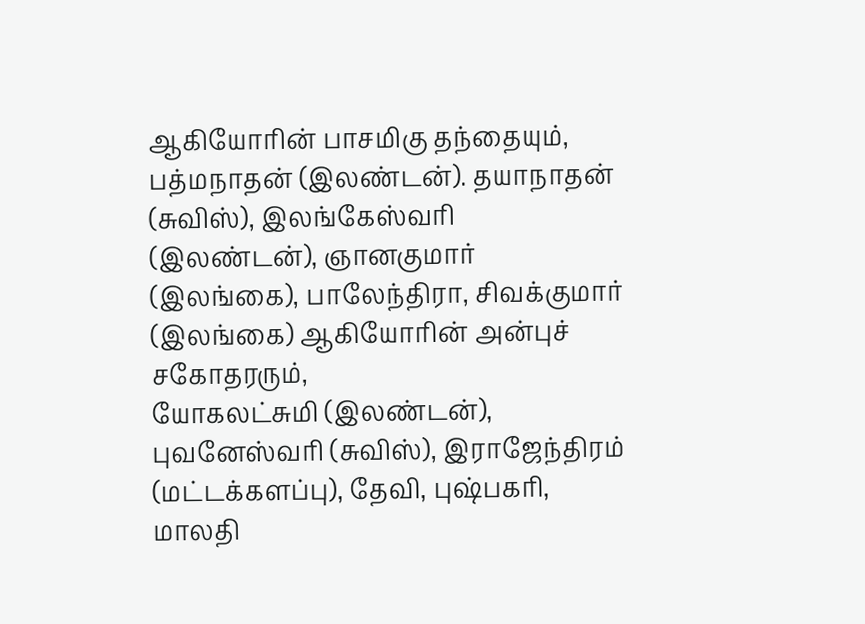ஆகியோரின் பாசமிகு தந்தையும்,
பத்மநாதன் (இலண்டன்). தயாநாதன் (சுவிஸ்), இலங்கேஸ்வரி (இலண்டன்), ஞானகுமார் (இலங்கை), பாலேந்திரா, சிவக்குமார் (இலங்கை) ஆகியோரின் அன்புச் சகோதரரும்,
யோகலட்சுமி (இலண்டன்), புவனேஸ்வரி (சுவிஸ்), இராஜேந்திரம் (மட்டக்களப்பு), தேவி, புஷ்பகரி, மாலதி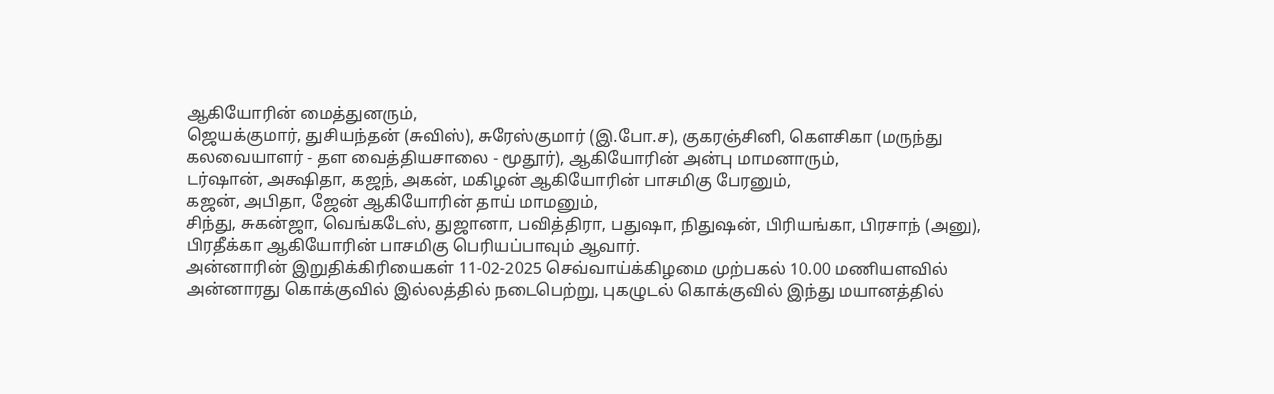ஆகியோரின் மைத்துனரும்,
ஜெயக்குமார், துசியந்தன் (சுவிஸ்), சுரேஸ்குமார் (இ.போ.ச), குகரஞ்சினி, கௌசிகா (மருந்து கலவையாளர் - தள வைத்தியசாலை - மூதூர்), ஆகியோரின் அன்பு மாமனாரும்,
டர்ஷான், அக்ஷிதா, கஜந், அகன், மகிழன் ஆகியோரின் பாசமிகு பேரனும்,
கஜன், அபிதா, ஜேன் ஆகியோரின் தாய் மாமனும்,
சிந்து, சுகன்ஜா, வெங்கடேஸ், துஜானா, பவித்திரா, பதுஷா, நிதுஷன், பிரியங்கா, பிரசாந் (அனு), பிரதீக்கா ஆகியோரின் பாசமிகு பெரியப்பாவும் ஆவார்.
அன்னாரின் இறுதிக்கிரியைகள் 11-02-2025 செவ்வாய்க்கிழமை முற்பகல் 10.00 மணியளவில் அன்னாரது கொக்குவில் இல்லத்தில் நடைபெற்று, புகழுடல் கொக்குவில் இந்து மயானத்தில்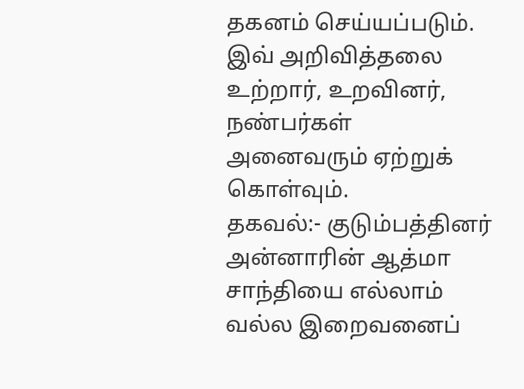தகனம் செய்யப்படும்.
இவ் அறிவித்தலை உற்றார், உறவினர், நண்பர்கள் அனைவரும் ஏற்றுக் கொள்வும்.
தகவல்:- குடும்பத்தினர்
அன்னாரின் ஆத்மா சாந்தியை எல்லாம் வல்ல இறைவனைப்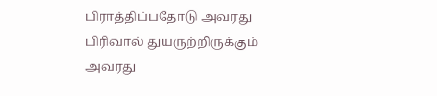பிராத்திப்பதோடு அவரது பிரிவால் துயருற்றிருக்கும் அவரது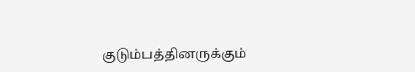குடும்பத்தினருக்கும்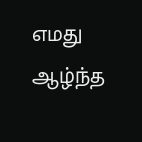எமது ஆழ்ந்த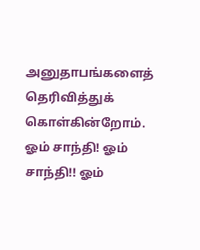அனுதாபங்களைத் தெரிவித்துக் கொள்கின்றோம்.
ஓம் சாந்தி! ஓம் சாந்தி!! ஓம்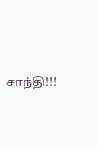சாந்தி!!!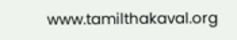www.tamilthakaval.org